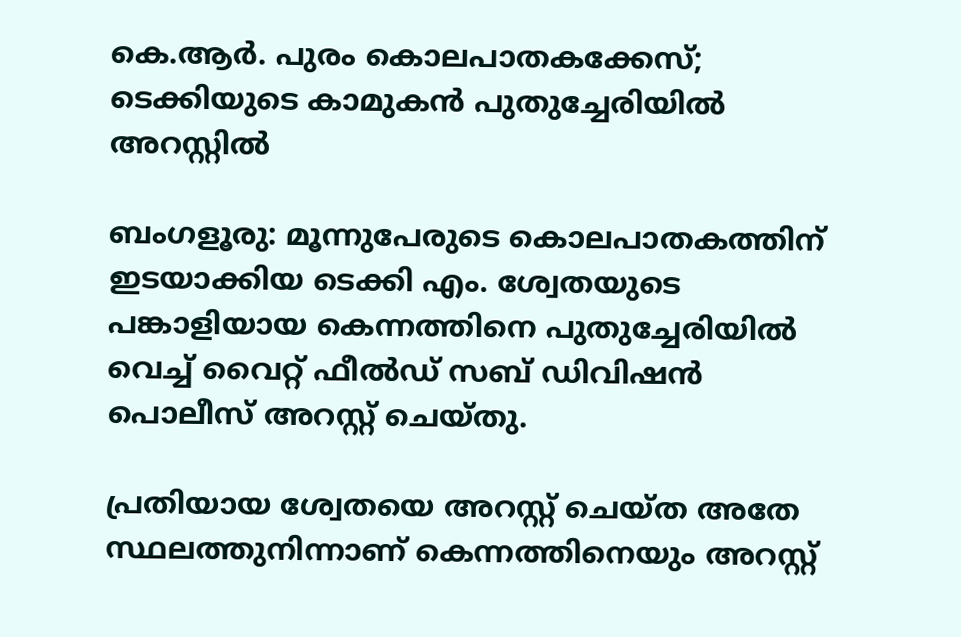കെ.ആർ. പുരം കൊലപാതകക്കേസ്; ടെക്കിയുടെ കാമുകൻ പുതുച്ചേരിയിൽ അറസ്റ്റിൽ

ബംഗളൂരു: മൂന്നുപേരുടെ കൊലപാതകത്തിന് ഇടയാക്കിയ ടെക്കി എം. ശ്വേതയുടെ പങ്കാളിയായ കെന്നത്തിനെ പുതുച്ചേരിയിൽ വെച്ച് വൈറ്റ് ഫീല്‍ഡ് സബ് ഡിവിഷന്‍ പൊലീസ് അറസ്റ്റ് ചെയ്തു.

പ്രതിയായ ശ്വേതയെ അറസ്റ്റ് ചെയ്ത അതേ സ്ഥലത്തുനിന്നാണ് കെന്നത്തിനെയും അറസ്റ്റ്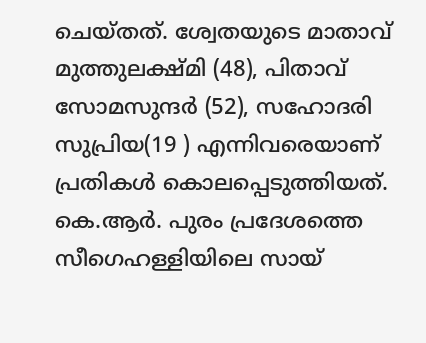ചെയ്തത്. ശ്വേതയുടെ മാതാവ് മുത്തുലക്ഷ്മി (48), പിതാവ് സോമസുന്ദർ (52), സഹോദരി സുപ്രിയ(19 ) എന്നിവരെയാണ് പ്രതികള്‍ കൊലപ്പെടുത്തിയത്. കെ.ആർ. പുരം പ്രദേശത്തെ സീഗെഹള്ളിയിലെ സായ്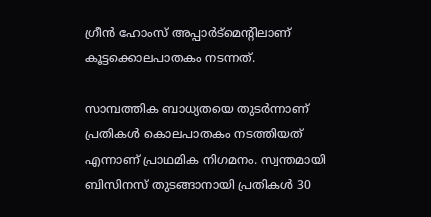ഗ്രീന്‍ ഹോംസ് അപ്പാർട്മെന്‍റിലാണ് കൂട്ടക്കൊലപാതകം നടന്നത്.

സാമ്പത്തിക ബാധ്യതയെ തുടര്‍ന്നാണ് പ്രതികള്‍ കൊലപാതകം നടത്തിയത് എന്നാണ് പ്രാഥമിക നിഗമനം. സ്വന്തമായി ബിസിനസ് തുടങ്ങാനായി പ്രതികള്‍ 30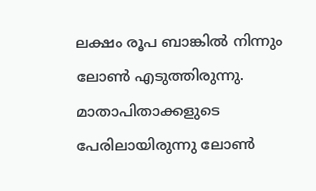ലക്ഷം രൂപ ബാങ്കില്‍ നിന്നും ലോണ്‍ എടുത്തിരുന്നു. മാതാപിതാക്കളുടെ പേരിലായിരുന്നു ലോണ്‍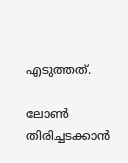എടുത്തത്.

ലോണ്‍ തിരിച്ചടക്കാന്‍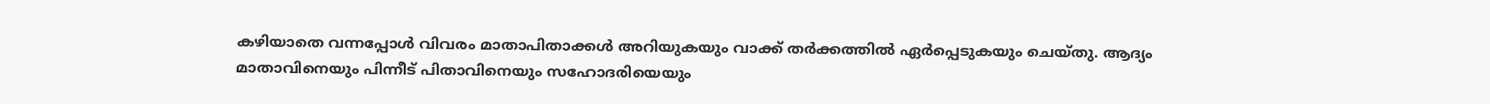കഴിയാതെ വന്നപ്പോള്‍ വിവരം മാതാപിതാക്കള്‍ അറിയുകയും വാക്ക് തര്‍ക്കത്തില്‍ ഏര്‍പ്പെടുകയും ചെയ്തു. ആദ്യം മാതാവിനെയും പിന്നീട് പിതാവിനെയും സഹോദരിയെയും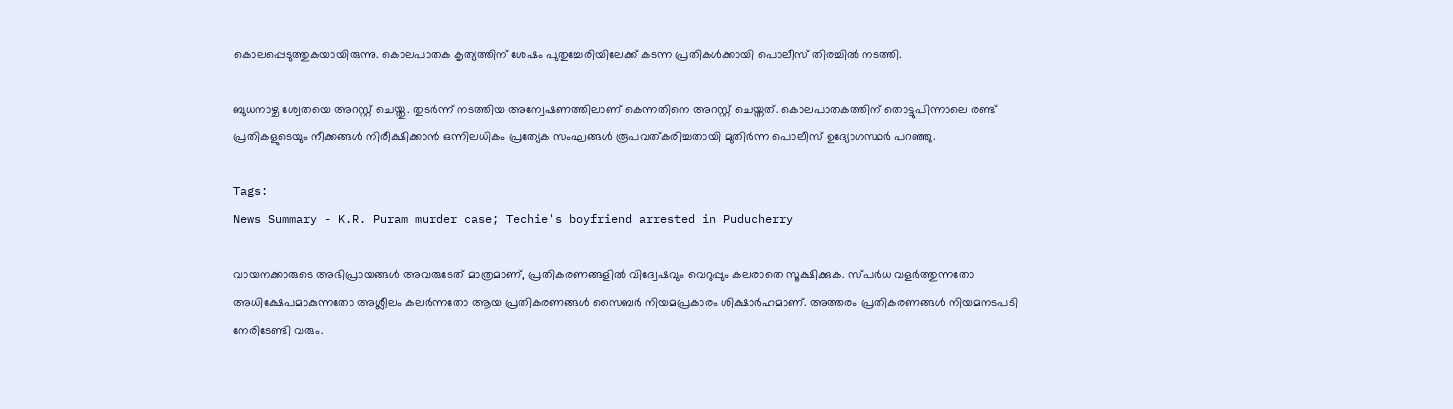കൊലപ്പെടുത്തുകയായിരുന്നു. കൊലപാതക കൃത്യത്തിന് ശേഷം പുതുച്ചേരിയിലേക്ക് കടന്ന പ്രതികള്‍ക്കായി പൊലീസ് തിരച്ചില്‍ നടത്തി.

ബുധനാഴ്ച ശ്വേതയെ അറസ്റ്റ് ചെയ്തു. തുടര്‍ന്ന് നടത്തിയ അന്വേഷണത്തിലാണ് കെന്നതിനെ അറസ്റ്റ് ചെയ്തത്. കൊലപാതകത്തിന് തൊട്ടുപിന്നാലെ രണ്ട് പ്രതികളുടെയും നീക്കങ്ങൾ നിരീക്ഷിക്കാൻ ഒന്നിലധികം പ്രത്യേക സംഘങ്ങൾ രൂപവത്കരിച്ചതായി മുതിർന്ന പൊലീസ് ഉദ്യോഗസ്ഥർ പറഞ്ഞു.

Tags:
News Summary - K.R. Puram murder case; Techie's boyfriend arrested in Puducherry

വായനക്കാരുടെ അഭിപ്രായങ്ങള്‍ അവരുടേത് മാത്രമാണ്, പ്രതികരണങ്ങളിൽ വിദ്വേഷവും വെറുപ്പും കലരാതെ സൂക്ഷിക്കുക. സ്പർധ വളർത്തുന്നതോ അധിക്ഷേപമാകുന്നതോ അശ്ലീലം കലർന്നതോ ആയ പ്രതികരണങ്ങൾ സൈബർ നിയമപ്രകാരം ശിക്ഷാർഹമാണ്. അത്തരം പ്രതികരണങ്ങൾ നിയമനടപടി നേരിടേണ്ടി വരും.